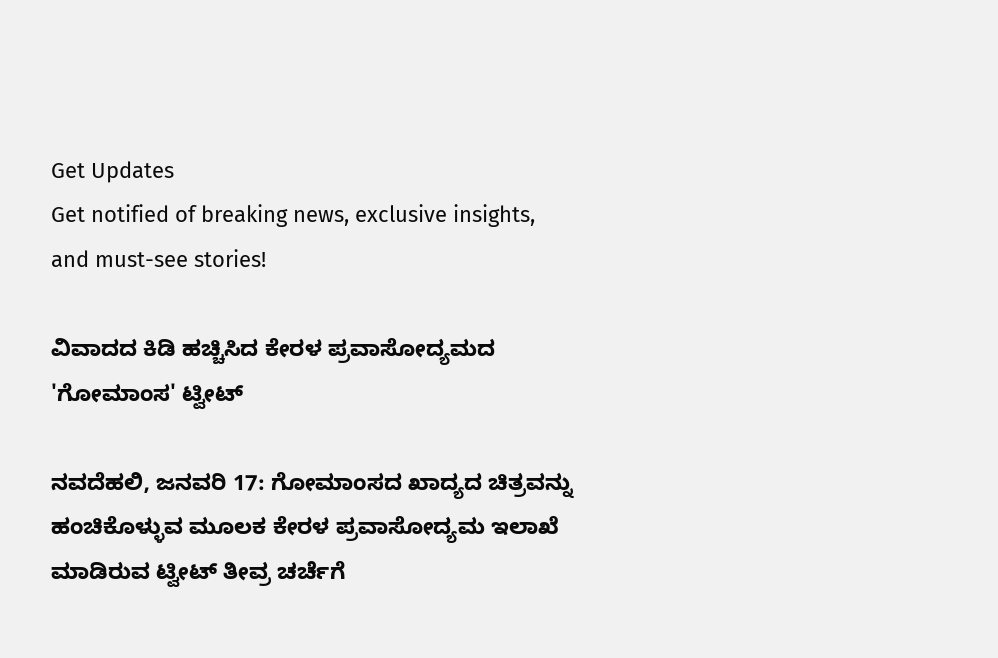Get Updates
Get notified of breaking news, exclusive insights, and must-see stories!

ವಿವಾದದ ಕಿಡಿ ಹಚ್ಚಿಸಿದ ಕೇರಳ ಪ್ರವಾಸೋದ್ಯಮದ 'ಗೋಮಾಂಸ' ಟ್ವೀಟ್

ನವದೆಹಲಿ, ಜನವರಿ 17: ಗೋಮಾಂಸದ ಖಾದ್ಯದ ಚಿತ್ರವನ್ನು ಹಂಚಿಕೊಳ್ಳುವ ಮೂಲಕ ಕೇರಳ ಪ್ರವಾಸೋದ್ಯಮ ಇಲಾಖೆ ಮಾಡಿರುವ ಟ್ವೀಟ್ ತೀವ್ರ ಚರ್ಚೆಗೆ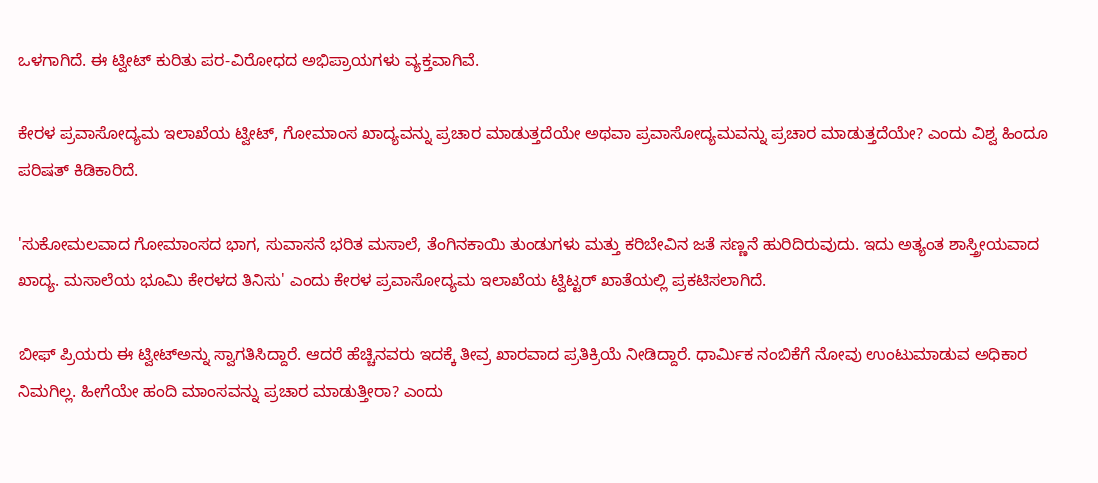ಒಳಗಾಗಿದೆ. ಈ ಟ್ವೀಟ್ ಕುರಿತು ಪರ-ವಿರೋಧದ ಅಭಿಪ್ರಾಯಗಳು ವ್ಯಕ್ತವಾಗಿವೆ.

ಕೇರಳ ಪ್ರವಾಸೋದ್ಯಮ ಇಲಾಖೆಯ ಟ್ವೀಟ್, ಗೋಮಾಂಸ ಖಾದ್ಯವನ್ನು ಪ್ರಚಾರ ಮಾಡುತ್ತದೆಯೇ ಅಥವಾ ಪ್ರವಾಸೋದ್ಯಮವನ್ನು ಪ್ರಚಾರ ಮಾಡುತ್ತದೆಯೇ? ಎಂದು ವಿಶ್ವ ಹಿಂದೂ ಪರಿಷತ್ ಕಿಡಿಕಾರಿದೆ.

'ಸುಕೋಮಲವಾದ ಗೋಮಾಂಸದ ಭಾಗ, ಸುವಾಸನೆ ಭರಿತ ಮಸಾಲೆ, ತೆಂಗಿನಕಾಯಿ ತುಂಡುಗಳು ಮತ್ತು ಕರಿಬೇವಿನ ಜತೆ ಸಣ್ಣನೆ ಹುರಿದಿರುವುದು. ಇದು ಅತ್ಯಂತ ಶಾಸ್ತ್ರೀಯವಾದ ಖಾದ್ಯ. ಮಸಾಲೆಯ ಭೂಮಿ ಕೇರಳದ ತಿನಿಸು' ಎಂದು ಕೇರಳ ಪ್ರವಾಸೋದ್ಯಮ ಇಲಾಖೆಯ ಟ್ವಿಟ್ಟರ್ ಖಾತೆಯಲ್ಲಿ ಪ್ರಕಟಿಸಲಾಗಿದೆ.

ಬೀಫ್ ಪ್ರಿಯರು ಈ ಟ್ವೀಟ್‌ಅನ್ನು ಸ್ವಾಗತಿಸಿದ್ದಾರೆ. ಆದರೆ ಹೆಚ್ಚಿನವರು ಇದಕ್ಕೆ ತೀವ್ರ ಖಾರವಾದ ಪ್ರತಿಕ್ರಿಯೆ ನೀಡಿದ್ದಾರೆ. ಧಾರ್ಮಿಕ ನಂಬಿಕೆಗೆ ನೋವು ಉಂಟುಮಾಡುವ ಅಧಿಕಾರ ನಿಮಗಿಲ್ಲ. ಹೀಗೆಯೇ ಹಂದಿ ಮಾಂಸವನ್ನು ಪ್ರಚಾರ ಮಾಡುತ್ತೀರಾ? ಎಂದು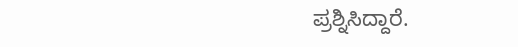ಪ್ರಶ್ನಿಸಿದ್ದಾರೆ.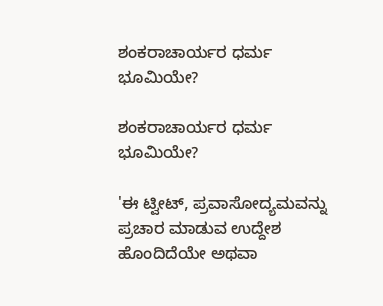ಶಂಕರಾಚಾರ್ಯರ ಧರ್ಮ ಭೂಮಿಯೇ?

ಶಂಕರಾಚಾರ್ಯರ ಧರ್ಮ ಭೂಮಿಯೇ?

'ಈ ಟ್ವೀಟ್, ಪ್ರವಾಸೋದ್ಯಮವನ್ನು ಪ್ರಚಾರ ಮಾಡುವ ಉದ್ದೇಶ ಹೊಂದಿದೆಯೇ ಅಥವಾ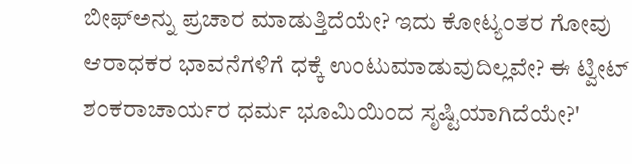ಬೀಫ್‌ಅನ್ನು ಪ್ರಚಾರ ಮಾಡುತ್ತಿದೆಯೇ? ಇದು ಕೋಟ್ಯಂತರ ಗೋವು ಆರಾಧಕರ ಭಾವನೆಗಳಿಗೆ ಧಕ್ಕೆ ಉಂಟುಮಾಡುವುದಿಲ್ಲವೇ? ಈ ಟ್ವೀಟ್ ಶಂಕರಾಚಾರ್ಯರ ಧರ್ಮ ಭೂಮಿಯಿಂದ ಸೃಷ್ಟಿಯಾಗಿದೆಯೇ?'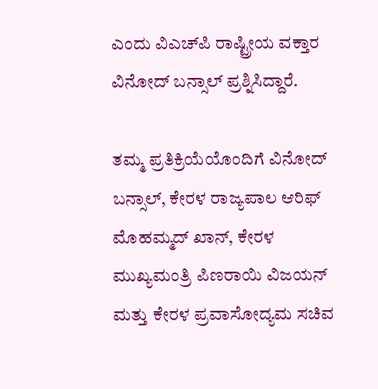ಎಂದು ವಿಎಚ್‌ಪಿ ರಾಷ್ಟ್ರೀಯ ವಕ್ತಾರ ವಿನೋದ್ ಬನ್ಸಾಲ್ ಪ್ರಶ್ನಿಸಿದ್ದಾರೆ.

ತಮ್ಮ ಪ್ರತಿಕ್ರಿಯೆಯೊಂದಿಗೆ ವಿನೋದ್ ಬನ್ಸಾಲ್, ಕೇರಳ ರಾಜ್ಯಪಾಲ ಆರಿಫ್ ಮೊಹಮ್ಮದ್ ಖಾನ್, ಕೇರಳ ಮುಖ್ಯಮಂತ್ರಿ ಪಿಣರಾಯಿ ವಿಜಯನ್ ಮತ್ತು ಕೇರಳ ಪ್ರವಾಸೋದ್ಯಮ ಸಚಿವ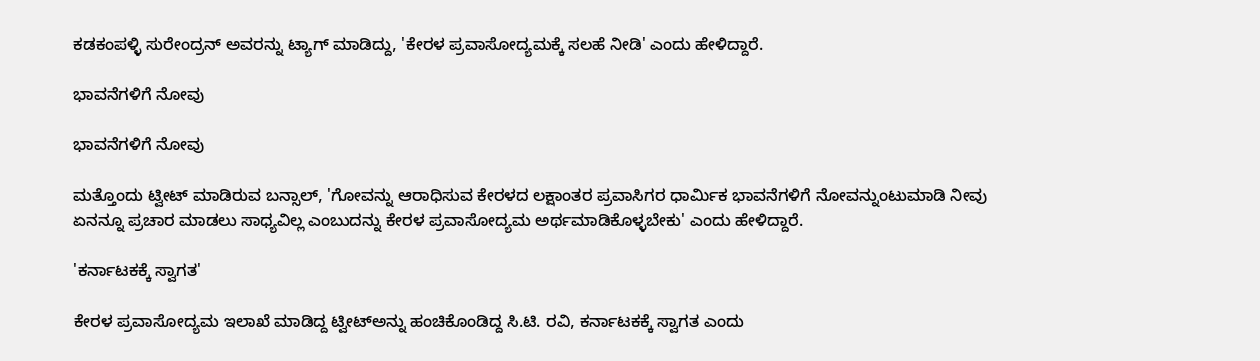ಕಡಕಂಪಳ್ಳಿ ಸುರೇಂದ್ರನ್ ಅವರನ್ನು ಟ್ಯಾಗ್ ಮಾಡಿದ್ದು, 'ಕೇರಳ ಪ್ರವಾಸೋದ್ಯಮಕ್ಕೆ ಸಲಹೆ ನೀಡಿ' ಎಂದು ಹೇಳಿದ್ದಾರೆ.

ಭಾವನೆಗಳಿಗೆ ನೋವು

ಭಾವನೆಗಳಿಗೆ ನೋವು

ಮತ್ತೊಂದು ಟ್ವೀಟ್ ಮಾಡಿರುವ ಬನ್ಸಾಲ್, 'ಗೋವನ್ನು ಆರಾಧಿಸುವ ಕೇರಳದ ಲಕ್ಷಾಂತರ ಪ್ರವಾಸಿಗರ ಧಾರ್ಮಿಕ ಭಾವನೆಗಳಿಗೆ ನೋವನ್ನುಂಟುಮಾಡಿ ನೀವು ಏನನ್ನೂ ಪ್ರಚಾರ ಮಾಡಲು ಸಾಧ್ಯವಿಲ್ಲ ಎಂಬುದನ್ನು ಕೇರಳ ಪ್ರವಾಸೋದ್ಯಮ ಅರ್ಥಮಾಡಿಕೊಳ್ಳಬೇಕು' ಎಂದು ಹೇಳಿದ್ದಾರೆ.

'ಕರ್ನಾಟಕಕ್ಕೆ ಸ್ವಾಗತ'

ಕೇರಳ ಪ್ರವಾಸೋದ್ಯಮ ಇಲಾಖೆ ಮಾಡಿದ್ದ ಟ್ವೀಟ್‌ಅನ್ನು ಹಂಚಿಕೊಂಡಿದ್ದ ಸಿ.ಟಿ. ರವಿ, ಕರ್ನಾಟಕಕ್ಕೆ ಸ್ವಾಗತ ಎಂದು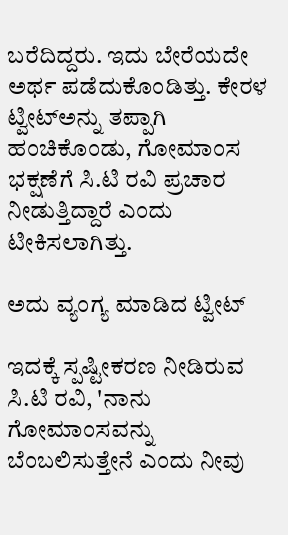ಬರೆದಿದ್ದರು. ಇದು ಬೇರೆಯದೇ ಅರ್ಥ ಪಡೆದುಕೊಂಡಿತ್ತು. ಕೇರಳ ಟ್ವೀಟ್‌ಅನ್ನು ತಪ್ಪಾಗಿ ಹಂಚಿಕೊಂಡು, ಗೋಮಾಂಸ ಭಕ್ಷಣೆಗೆ ಸಿ.ಟಿ ರವಿ ಪ್ರಚಾರ ನೀಡುತ್ತಿದ್ದಾರೆ ಎಂದು ಟೀಕಿಸಲಾಗಿತ್ತು.

ಅದು ವ್ಯಂಗ್ಯ ಮಾಡಿದ ಟ್ವೀಟ್

ಇದಕ್ಕೆ ಸ್ಪಷ್ಟೀಕರಣ ನೀಡಿರುವ ಸಿ.ಟಿ ರವಿ, 'ನಾನು ಗೋಮಾಂಸವನ್ನು ಬೆಂಬಲಿಸುತ್ತೇನೆ ಎಂದು ನೀವು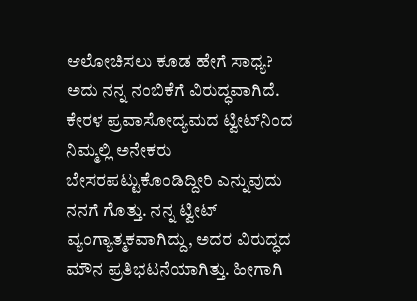ಆಲೋಚಿಸಲು ಕೂಡ ಹೇಗೆ ಸಾಧ್ಯ? ಅದು ನನ್ನ ನಂಬಿಕೆಗೆ ವಿರುದ್ಧವಾಗಿದೆ. ಕೇರಳ ಪ್ರವಾಸೋದ್ಯಮದ ಟ್ವೀಟ್‌ನಿಂದ ನಿಮ್ಮಲ್ಲಿ ಅನೇಕರು ಬೇಸರಪಟ್ಟುಕೊಂಡಿದ್ದೀರಿ ಎನ್ನುವುದು ನನಗೆ ಗೊತ್ತು. ನನ್ನ ಟ್ವೀಟ್ ವ್ಯಂಗ್ಯಾತ್ಮಕವಾಗಿದ್ದು, ಅದರ ವಿರುದ್ಧದ ಮೌನ ಪ್ರತಿಭಟನೆಯಾಗಿತ್ತು. ಹೀಗಾಗಿ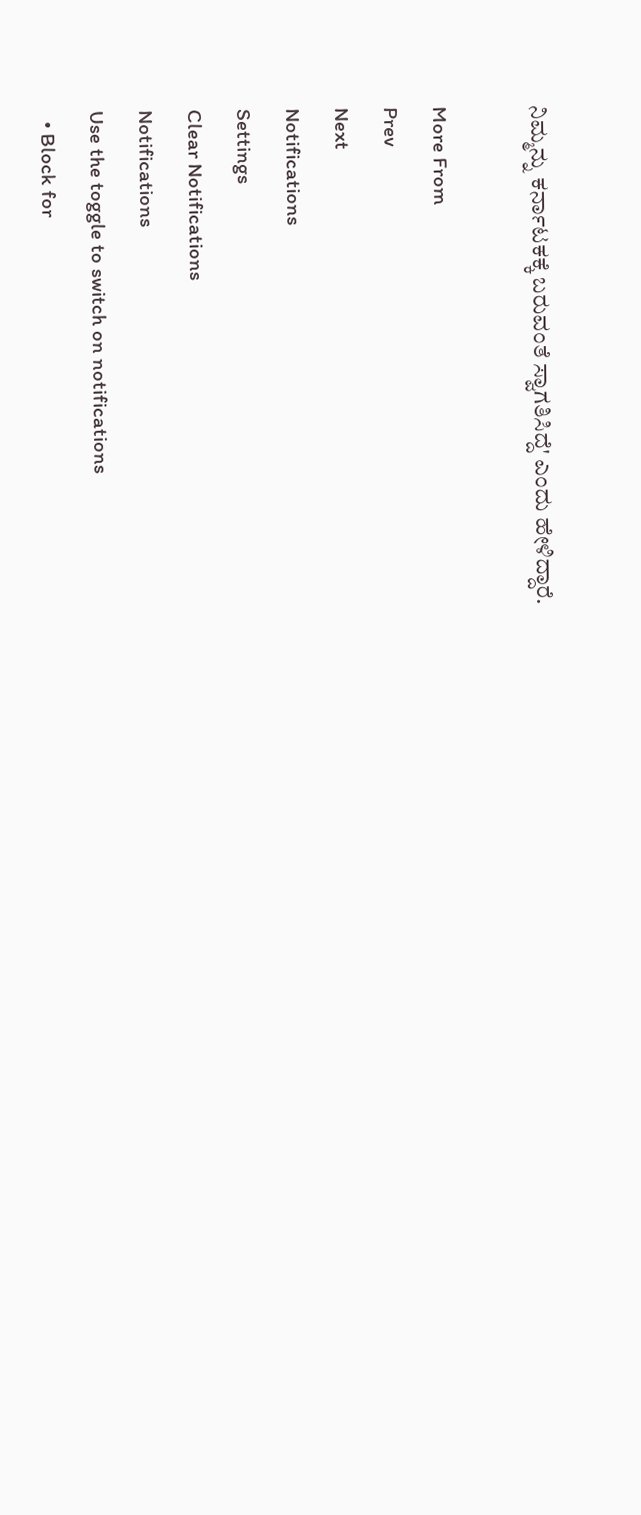ನಿಮ್ಮನ್ನು ಕರ್ನಾಟಕಕ್ಕೆ ಬರುವಂತೆ ಸ್ವಾಗತಿಸಿದ್ದೆ' ಎಂದು ಹೇಳಿದ್ದಾರೆ.

More From
Prev
Next
Notifications
Settings
Clear Notifications
Notifications
Use the toggle to switch on notifications
  • Block for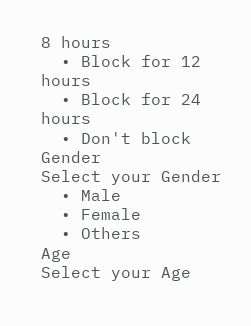8 hours
  • Block for 12 hours
  • Block for 24 hours
  • Don't block
Gender
Select your Gender
  • Male
  • Female
  • Others
Age
Select your Age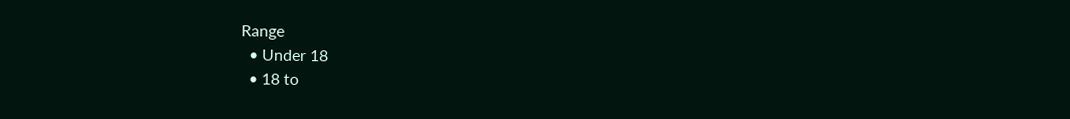Range
  • Under 18
  • 18 to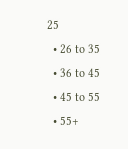25
  • 26 to 35
  • 36 to 45
  • 45 to 55
  • 55+